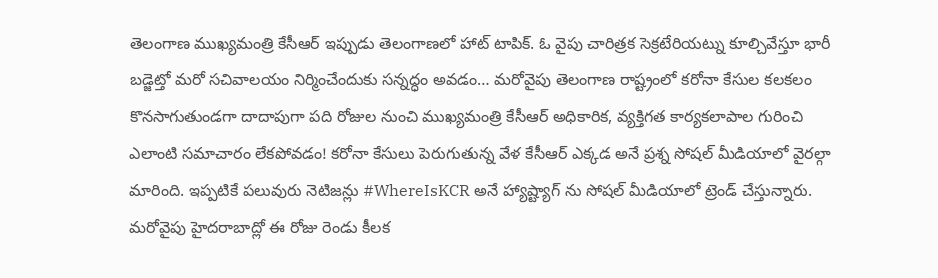తెలంగాణ ముఖ్యమంత్రి కేసీఆర్ ఇప్పుడు తెలంగాణలో హాట్ టాపిక్. ఓ వైపు చారిత్రక సెక్రటేరియట్ను కూల్చివేస్తూ భారీ బడ్జెట్తో మరో సచివాలయం నిర్మించేందుకు సన్నద్ధం అవడం… మరోవైపు తెలంగాణ రాష్ట్రంలో కరోనా కేసుల కలకలం కొనసాగుతుండగా దాదాపుగా పది రోజుల నుంచి ముఖ్యమంత్రి కేసీఆర్ అధికారిక, వ్యక్తిగత కార్యకలాపాల గురించి ఎలాంటి సమాచారం లేకపోవడం! కరోనా కేసులు పెరుగుతున్న వేళ కేసీఆర్ ఎక్కడ అనే ప్రశ్న సోషల్ మీడియాలో వైరల్గా మారింది. ఇప్పటికే పలువురు నెటిజన్లు #WhereIsKCR అనే హ్యాష్ట్యాగ్ ను సోషల్ మీడియాలో ట్రెండ్ చేస్తున్నారు. మరోవైపు హైదరాబాద్లో ఈ రోజు రెండు కీలక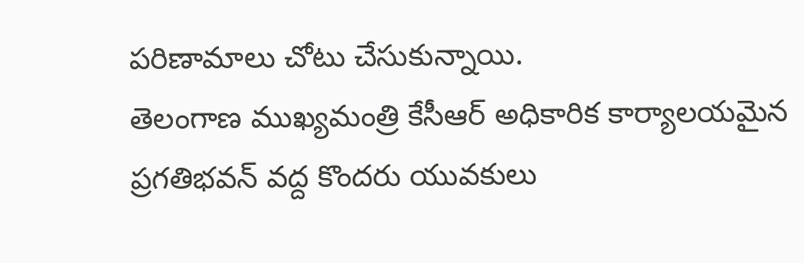పరిణామాలు చోటు చేసుకున్నాయి.
తెలంగాణ ముఖ్యమంత్రి కేసీఆర్ అధికారిక కార్యాలయమైన ప్రగతిభవన్ వద్ద కొందరు యువకులు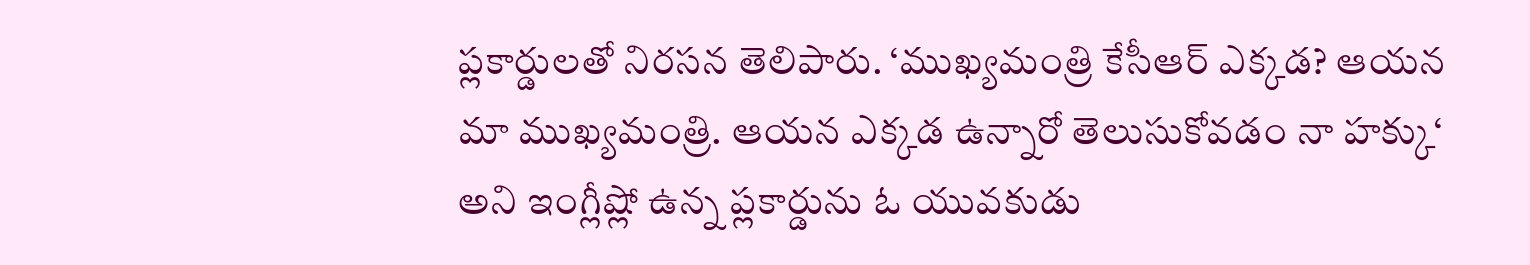ప్లకార్డులతో నిరసన తెలిపారు. ‘ముఖ్యమంత్రి కేసీఆర్ ఎక్కడ? ఆయన మా ముఖ్యమంత్రి. ఆయన ఎక్కడ ఉన్నారో తెలుసుకోవడం నా హక్కు‘ అని ఇంగ్లీష్లో ఉన్న ప్లకార్డును ఓ యువకుడు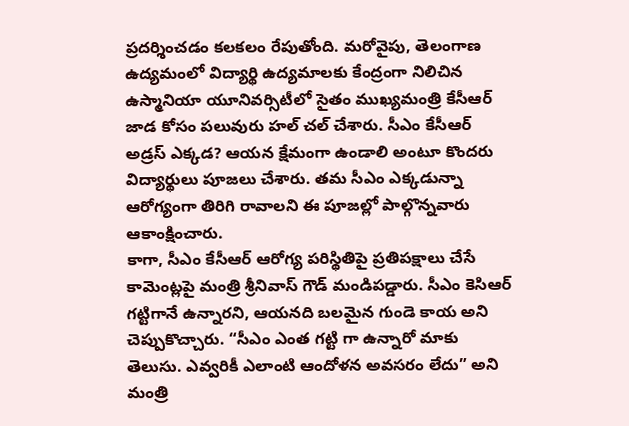ప్రదర్శించడం కలకలం రేపుతోంది. మరోవైపు, తెలంగాణ ఉద్యమంలో విద్యార్థి ఉద్యమాలకు కేంద్రంగా నిలిచిన ఉస్మానియా యూనివర్సిటీలో సైతం ముఖ్యమంత్రి కేసీఆర్ జాడ కోసం పలువురు హల్ చల్ చేశారు. సీఎం కేసీఆర్ అడ్రస్ ఎక్కడ? ఆయన క్షేమంగా ఉండాలి అంటూ కొందరు విద్యార్థులు పూజలు చేశారు. తమ సీఎం ఎక్కడున్నా ఆరోగ్యంగా తిరిగి రావాలని ఈ పూజల్లో పాల్గొన్నవారు ఆకాంక్షించారు.
కాగా, సీఎం కేసీఆర్ ఆరోగ్య పరిస్థితిపై ప్రతిపక్షాలు చేసే కామెంట్లపై మంత్రి శ్రీనివాస్ గౌడ్ మండిపడ్డారు. సీఎం కెసిఆర్ గట్టిగానే ఉన్నారని, ఆయనది బలమైన గుండె కాయ అని చెప్పుకొచ్చారు. “సీఎం ఎంత గట్టి గా ఉన్నారో మాకు తెలుసు. ఎవ్వరికీ ఎలాంటి ఆందోళన అవసరం లేదు” అని మంత్రి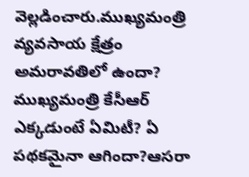వెల్లడించారు.ముఖ్యమంత్రి వ్యవసాయ క్షేత్రం అమరావతిలో ఉందా? ముఖ్యమంత్రి కేసీఆర్ ఎక్కడుంటే ఏమిటీ? ఏ పథకమైనా ఆగిందా?ఆసరా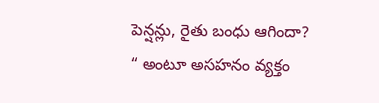పెన్షన్లు, రైతు బంధు ఆగిందా? “ అంటూ అసహనం వ్యక్తం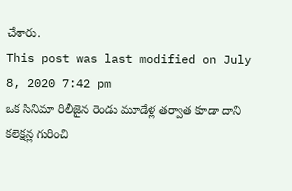చేశారు.
This post was last modified on July 8, 2020 7:42 pm
ఒక సినిమా రిలీజైన రెండు మూడేళ్ల తర్వాత కూడా దాని కలెక్షన్ల గురించి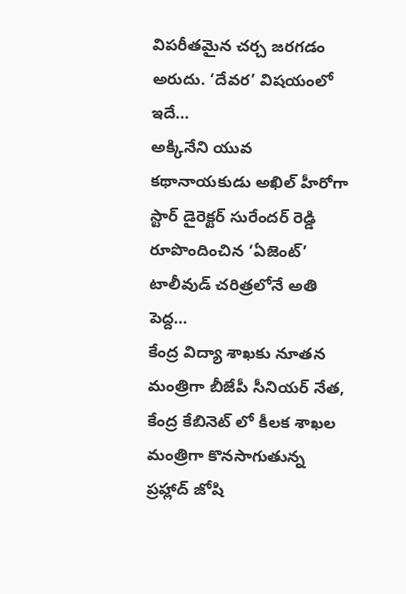విపరీతమైన చర్చ జరగడం అరుదు. ‘దేవర’ విషయంలో ఇదే…
అక్కినేని యువ కథానాయకుడు అఖిల్ హీరోగా స్టార్ డైరెక్టర్ సురేందర్ రెడ్డి రూపొందించిన ‘ఏజెంట్’ టాలీవుడ్ చరిత్రలోనే అతి పెద్ద…
కేంద్ర విద్యా శాఖకు నూతన మంత్రిగా బీజేపీ సీనియర్ నేత, కేంద్ర కేబినెట్ లో కీలక శాఖల మంత్రిగా కొనసాగుతున్న ప్రహ్లాద్ జోషి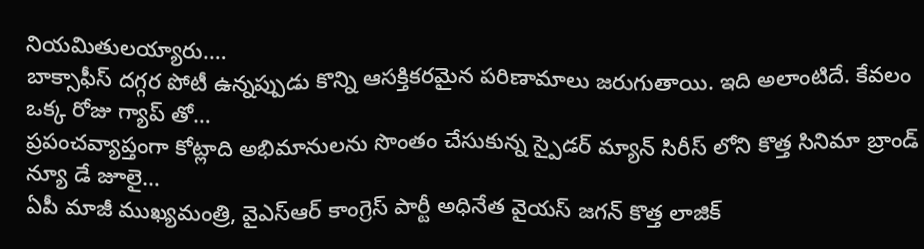నియమితులయ్యారు.…
బాక్సాఫీస్ దగ్గర పోటీ ఉన్నప్పుడు కొన్ని ఆసక్తికరమైన పరిణామాలు జరుగుతాయి. ఇది అలాంటిదే. కేవలం ఒక్క రోజు గ్యాప్ తో…
ప్రపంచవ్యాప్తంగా కోట్లాది అభిమానులను సొంతం చేసుకున్న స్పైడర్ మ్యాన్ సిరీస్ లోని కొత్త సినిమా బ్రాండ్ న్యూ డే జూలై…
ఏపీ మాజీ ముఖ్యమంత్రి, వైఎస్ఆర్ కాంగ్రెస్ పార్టీ అధినేత వైయస్ జగన్ కొత్త లాజిక్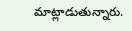మాట్లాడుతున్నారు.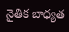నైతిక బాధ్యత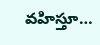వహిస్తూ…